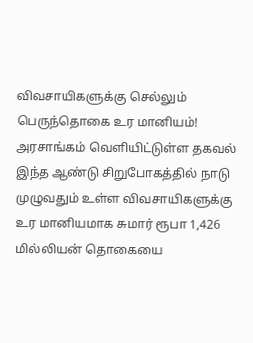விவசாயிகளுக்கு செல்லும் பெருந்தொகை உர மானியம்! அரசாங்கம் வெளியிட்டுள்ள தகவல்
இந்த ஆண்டு சிறுபோகத்தில் நாடு முழுவதும் உள்ள விவசாயிகளுக்கு உர மானியமாக சுமார் ரூபா 1,426 மில்லியன் தொகையை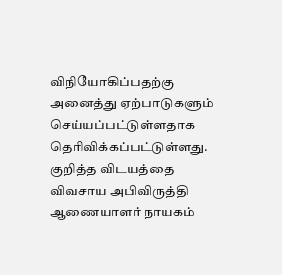விநியோகிப்பதற்கு அனைத்து ஏற்பாடுகளும் செய்யப்பட்டுள்ளதாக தெரிவிக்கப்பட்டுள்ளது. குறித்த விடயத்தை விவசாய அபிவிருத்தி ஆணையாளர் நாயகம்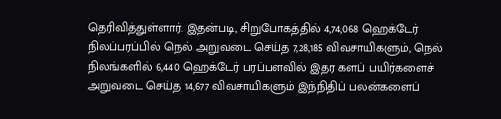தெரிவித்துள்ளார். இதன்படி, சிறுபோகத்தில் 4,74,068 ஹெக்டேர் நிலப்பரப்பில் நெல் அறுவடை செய்த 7,28,185 விவசாயிகளும், நெல் நிலங்களில் 6,440 ஹெக்டேர் பரப்பளவில் இதர களப் பயிர்களைச் அறுவடை செய்த 14,677 விவசாயிகளும் இந்நிதிப் பலன்களைப்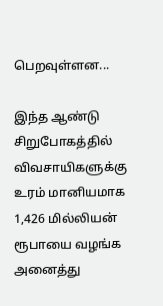பெறவுள்ளன...

இந்த ஆண்டு சிறுபோகத்தில் விவசாயிகளுக்கு உரம் மானியமாக 1,426 மில்லியன் ரூபாயை வழங்க அனைத்து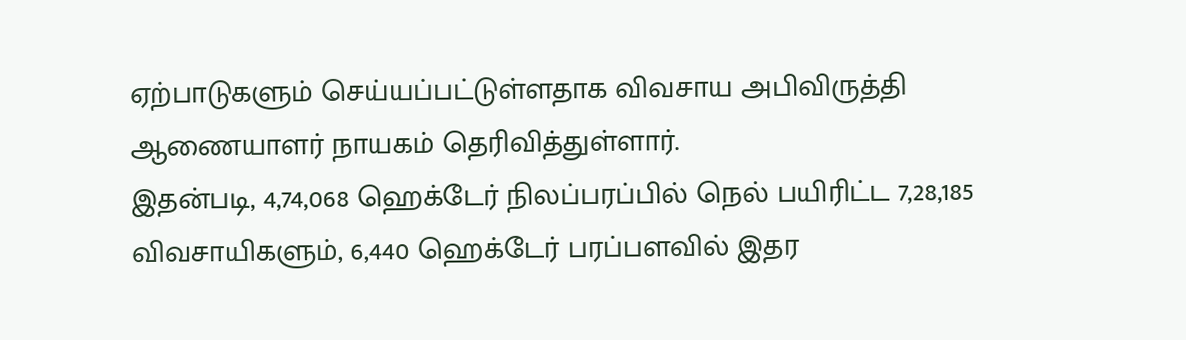ஏற்பாடுகளும் செய்யப்பட்டுள்ளதாக விவசாய அபிவிருத்தி ஆணையாளர் நாயகம் தெரிவித்துள்ளார்.
இதன்படி, 4,74,068 ஹெக்டேர் நிலப்பரப்பில் நெல் பயிரிட்ட 7,28,185 விவசாயிகளும், 6,440 ஹெக்டேர் பரப்பளவில் இதர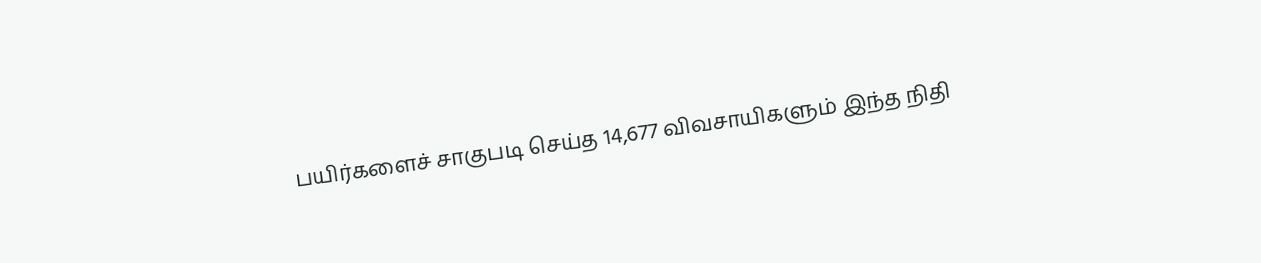பயிர்களைச் சாகுபடி செய்த 14,677 விவசாயிகளும் இந்த நிதி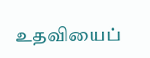உதவியைப்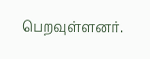பெறவுள்ளனர்.